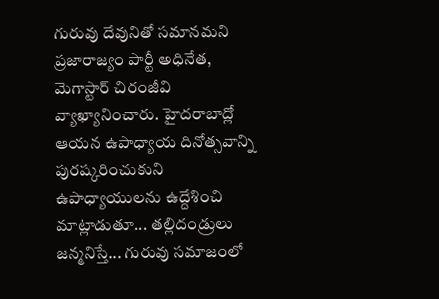గురువు దేవునితో సమానమని ప్రజారాజ్యం పార్టీ అధినేత, మెగాస్టార్ చిరంజీవి వ్యాఖ్యానించారు. హైదరాబాద్లో ఆయన ఉపాధ్యాయ దినోత్సవాన్ని పురష్కరించుకుని ఉపాధ్యాయులను ఉద్దేశించి మాట్లాడుతూ... తల్లిదండ్రులు జన్మనిస్తే... గురువు సమాజంలో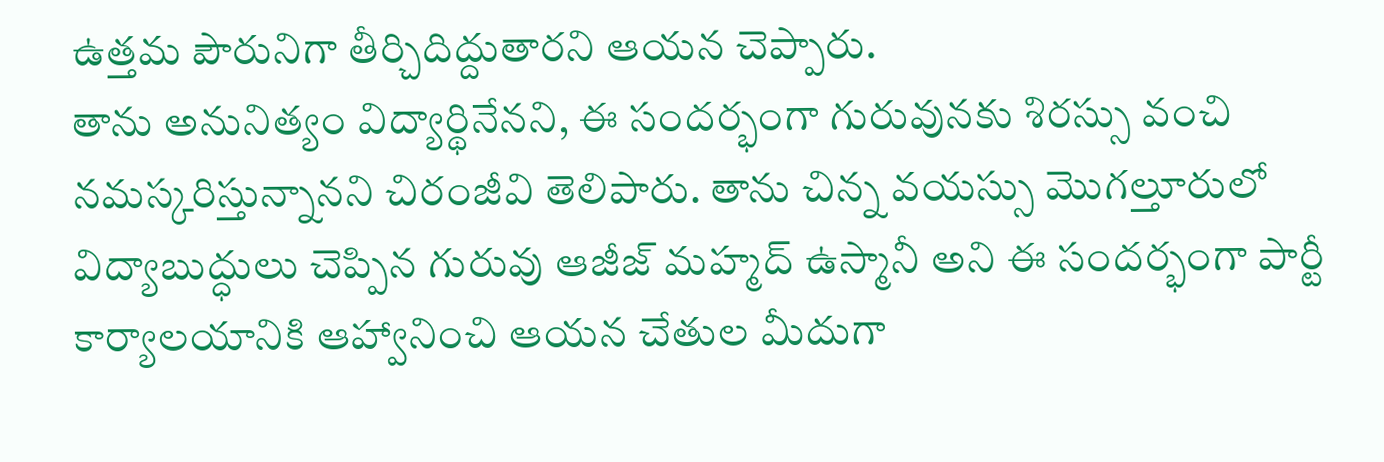ఉత్తమ పౌరునిగా తీర్చిదిద్దుతారని ఆయన చెప్పారు.
తాను అనునిత్యం విద్యార్థినేనని, ఈ సందర్భంగా గురువునకు శిరస్సు వంచి నమస్కరిస్తున్నానని చిరంజీవి తెలిపారు. తాను చిన్న వయస్సు మొగల్తూరులో విద్యాబుద్ధులు చెప్పిన గురువు ఆజీజ్ మహ్మద్ ఉస్మానీ అని ఈ సందర్భంగా పార్టీ కార్యాలయానికి ఆహ్వానించి ఆయన చేతుల మీదుగా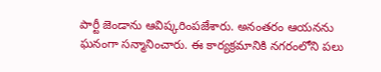పార్టీ జెండాను ఆవిష్కరింపజేశారు. అనంతరం ఆయనను ఘనంగా సన్మానించారు. ఈ కార్యక్రమానికి నగరంలోని పలు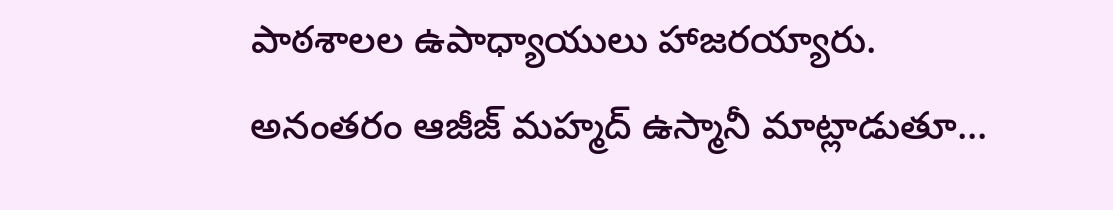పాఠశాలల ఉపాధ్యాయులు హాజరయ్యారు.
అనంతరం ఆజీజ్ మహ్మద్ ఉస్మానీ మాట్లాడుతూ...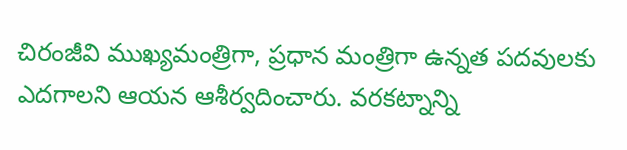చిరంజీవి ముఖ్యమంత్రిగా, ప్రధాన మంత్రిగా ఉన్నత పదవులకు ఎదగాలని ఆయన ఆశీర్వదించారు. వరకట్నాన్ని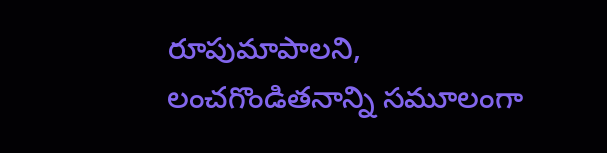రూపుమాపాలని, లంచగొండితనాన్ని సమూలంగా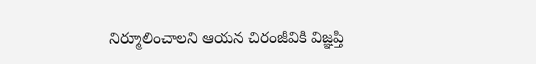నిర్మూలించాలని ఆయన చిరంజీవికి విజ్ఞప్తి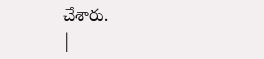చేశారు.
|